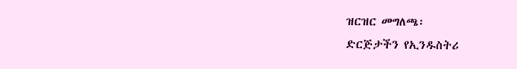ዝርዝር መግለጫ፡
ድርጅታችን የኢንዱስትሪ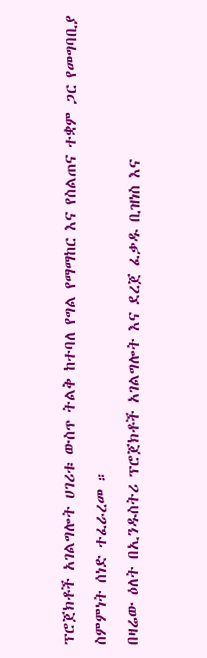ፕሮጀክቶች አገልግሎት ሀገሪቱ ውስጥ ትልቅ ከተባለ የግል የማማከር እና የስልጠና ተቋም ጋር የመግባቢያ ስምምነት ሰነድ ተፈራረመ ።
በዛሬው ዕለት በኢንዱስትሪ ፕሮጀክቶች አገልግሎት እና ደረጀ ፈቃዱ ቢዝነስ እና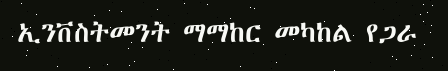ኢንቨስትመንት ማማከር መካከል የጋራ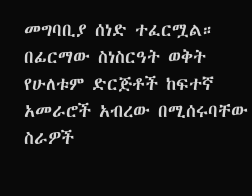መግባቢያ ሰነድ ተፈርሟል።
በፊርማው ስነስርዓት ወቅት የሁለቱም ድርጅቶች ከፍተኛ አመራሮች አብረው በሚሰሩባቸው ስራዎች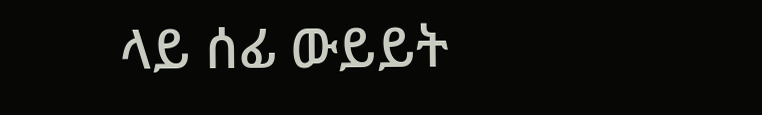ላይ ሰፊ ውይይት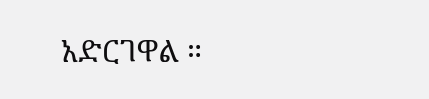አድርገዋል ።